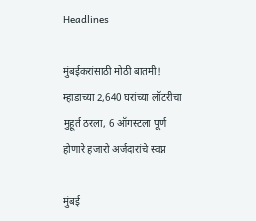Headlines

मुंबईकरांसाठी मोठी बातमी! म्हाडाच्या 2,640 घरांच्या लॉटरीचा मुहूर्त ठरला, 6 ऑगस्टला पूर्ण होणारे हजारो अर्जदारांचे स्वप्न

मुंबई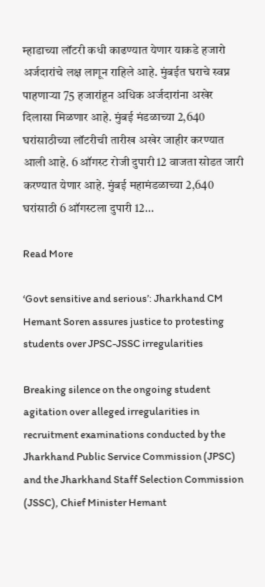म्हाडाच्या लॉटरी कधी काढण्यात येणार याकडे हजारो अर्जदारांचे लक्ष लागून राहिले आहे. मुंबईत घराचे स्वप्न पाहणाऱ्या 75 हजारांहून अधिक अर्जदारांना अखेर दिलासा मिळणार आहे. मुंबई मंडळाच्या 2,640 घरांसाठीच्या लॉटरीची तारीख अखेर जाहीर करण्यात आली आहे. 6 ऑगस्ट रोजी दुपारी 12 वाजता सोडत जारी करण्यात येणार आहे. मुंबई महामंडळाच्या 2,640 घरांसाठी 6 ऑगस्टला दुपारी 12…

Read More

‘Govt sensitive and serious’: Jharkhand CM Hemant Soren assures justice to protesting students over JPSC-JSSC irregularities

Breaking silence on the ongoing student agitation over alleged irregularities in recruitment examinations conducted by the Jharkhand Public Service Commission (JPSC) and the Jharkhand Staff Selection Commission (JSSC), Chief Minister Hemant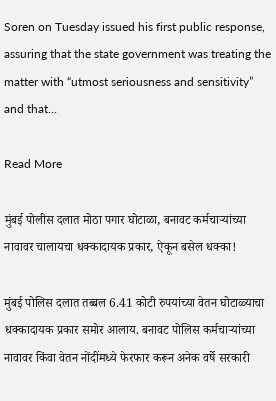Soren on Tuesday issued his first public response, assuring that the state government was treating the matter with “utmost seriousness and sensitivity” and that…

Read More

मुंबई पोलीस दलात मोठा पगार घोटाळा, बनावट कर्मचाऱ्यांच्या नावावर चालायचा धक्कादायक प्रकार, ऐकून बसेल धक्का!

मुंबई पोलिस दलात तब्बल 6.41 कोटी रुपयांच्या वेतन घोटाळ्याचा धक्कादायक प्रकार समोर आलाय. बनावट पोलिस कर्मचाऱ्यांच्या नावावर किंवा वेतन नोंदींमध्ये फेरफार करून अनेक वर्षे सरकारी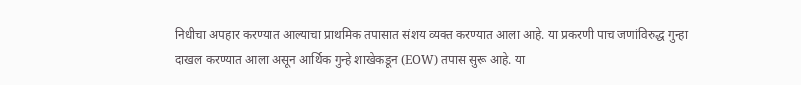निधीचा अपहार करण्यात आल्याचा प्राथमिक तपासात संशय व्यक्त करण्यात आला आहे. या प्रकरणी पाच जणांविरुद्ध गुन्हा दाखल करण्यात आला असून आर्थिक गुन्हे शाखेकडून (EOW) तपास सुरू आहे. या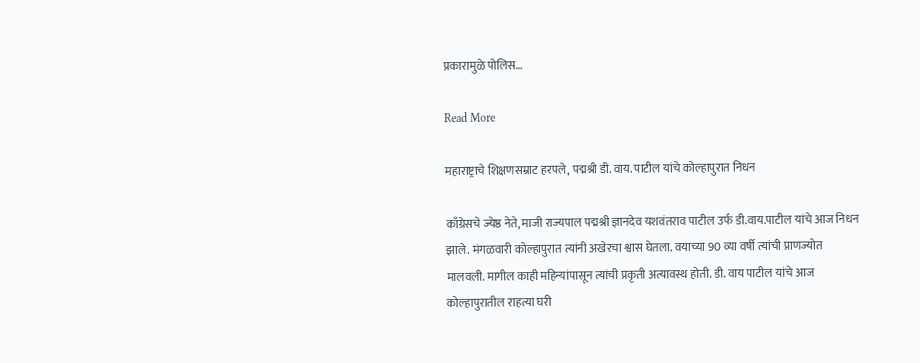प्रकारामुळे पोलिस…

Read More

महाराष्ट्राचे शिक्षणसम्राट हरपले, पद्मश्री डी. वाय. पाटील यांचे कोल्हापुरात निधन

काँग्रेसचे ज्येष्ठ नेते, माजी राज्यपाल पद्मश्री ज्ञानदेव यशवंतराव पाटील उर्फ डी.वाय.पाटील यांचे आज निधन झाले. मंगळवारी कोल्हापुरात त्यांनी अखेरचा श्वास घेतला. वयाच्या 90 व्या वर्षी त्यांची प्राणज्योत मालवली. मागील काही महिन्यांपासून त्यांची प्रकृती अत्यावस्थ होती. डी. वाय पाटील यांचे आज कोल्हापुरातील राहत्या घरी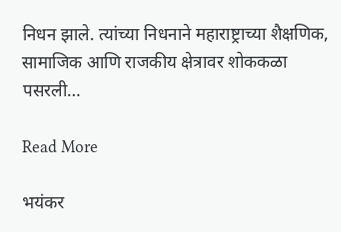निधन झाले. त्यांच्या निधनाने महाराष्ट्राच्या शैक्षणिक, सामाजिक आणि राजकीय क्षेत्रावर शोककळा पसरली…

Read More

भयंकर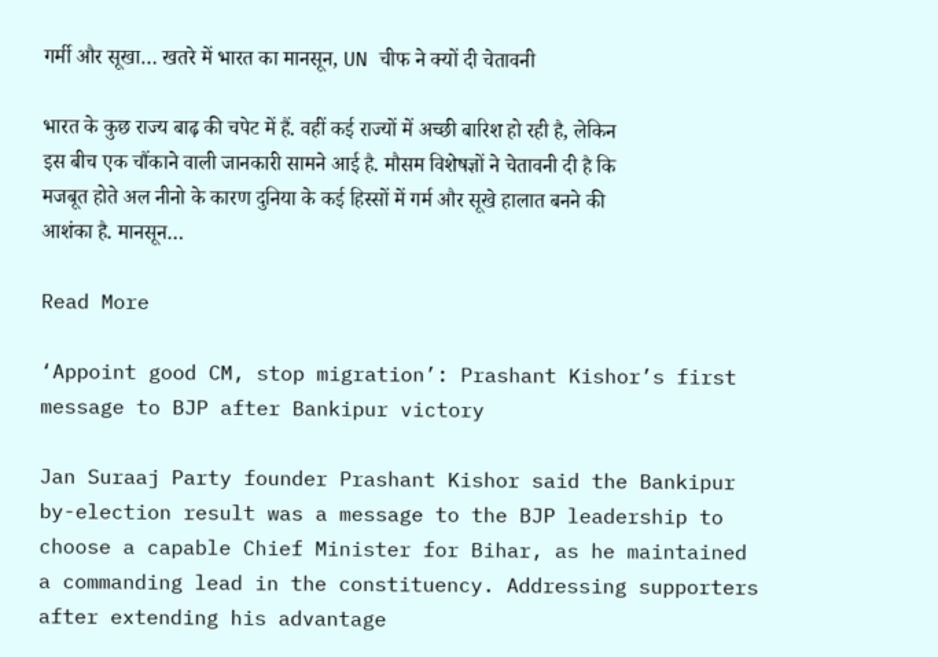गर्मी और सूखा… खतरे में भारत का मानसून, UN चीफ ने क्यों दी चेतावनी

भारत के कुछ राज्य बाढ़ की चपेट में हैं. वहीं कई राज्यों में अच्छी बारिश हो रही है, लेकिन इस बीच एक चौंकाने वाली जानकारी सामने आई है. मौसम विशेषज्ञों ने चेतावनी दी है कि मजबूत होते अल नीनो के कारण दुनिया के कई हिस्सों में गर्म और सूखे हालात बनने की आशंका है. मानसून…

Read More

‘Appoint good CM, stop migration’: Prashant Kishor’s first message to BJP after Bankipur victory

Jan Suraaj Party founder Prashant Kishor said the Bankipur by-election result was a message to the BJP leadership to choose a capable Chief Minister for Bihar, as he maintained a commanding lead in the constituency. Addressing supporters after extending his advantage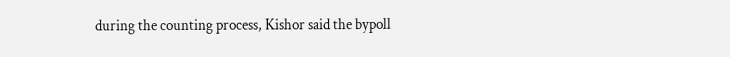during the counting process, Kishor said the bypoll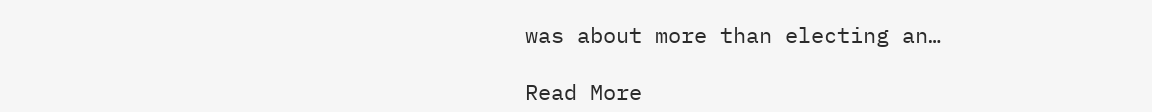was about more than electing an…

Read More